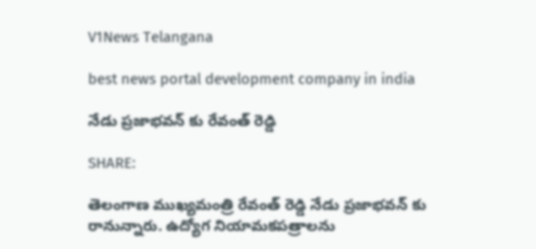V1News Telangana

best news portal development company in india

నేడు ప్రజాభవన్ కు రేవంత్ రెడ్డి

SHARE:

తెలంగాణ ముఖ్యమంత్రి రేవంత్ రెడ్డి నేడు ప్రజాభవన్ కు రానున్నారు. ఉద్యోగ నియామకపత్రాలను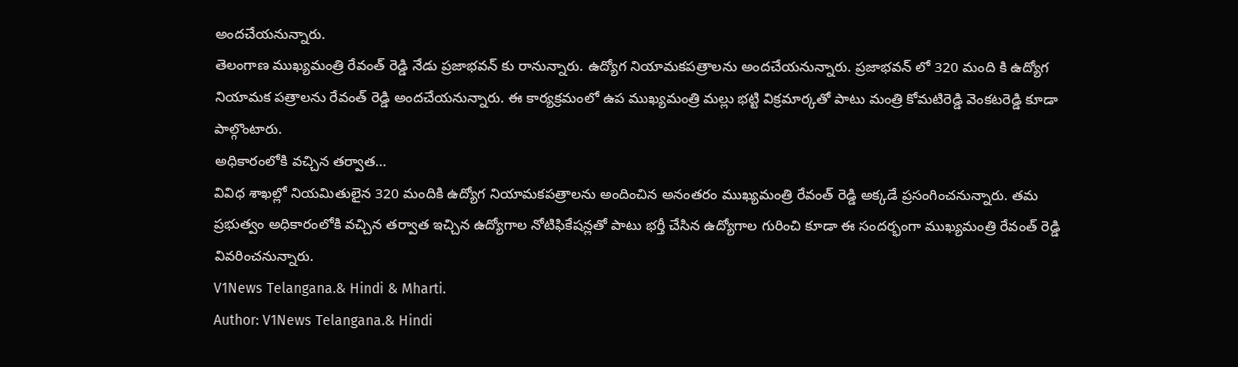అందచేయనున్నారు.
తెలంగాణ ముఖ్యమంత్రి రేవంత్ రెడ్డి నేడు ప్రజాభవన్ కు రానున్నారు. ఉద్యోగ నియామకపత్రాలను అందచేయనున్నారు. ప్రజాభవన్ లో 320 మంది కి ఉద్యోగ నియామక పత్రాలను రేవంత్ రెడ్డి అందచేయనున్నారు. ఈ కార్యక్రమంలో ఉప ముఖ్యమంత్రి మల్లు భట్టి విక్రమార్కతో పాటు మంత్రి కోమటిరెడ్డి వెంకటరెడ్డి కూడా పాల్గొంటారు.
అధికారంలోకి వచ్చిన తర్వాత…
వివిధ శాఖల్లో నియమితులైన 320 మందికి ఉద్యోగ నియామకపత్రాలను అందించిన అనంతరం ముఖ్యమంత్రి రేవంత్ రెడ్డి అక్కడే ప్రసంగించనున్నారు. తమ ప్రభుత్వం అధికారంలోకి వచ్చిన తర్వాత ఇచ్చిన ఉద్యోగాల నోటిఫికేషన్లతో పాటు భర్తీ చేసిన ఉద్యోగాల గురించి కూడా ఈ సందర్భంగా ముఖ్యమంత్రి రేవంత్ రెడ్డి వివరించనున్నారు.
V1News Telangana.& Hindi & Mharti.
Author: V1News Telangana.& Hindi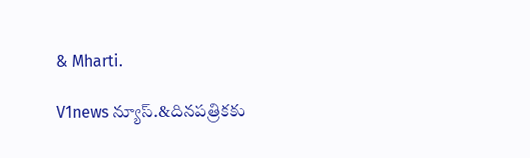& Mharti.

V1news న్యూస్.&దినపత్రికకు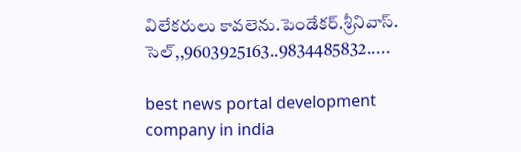విలేకరులు కావలెను.పెండేకర్.శ్రీనివాస్. సెల్,,9603925163..9834485832.....

best news portal development company in india